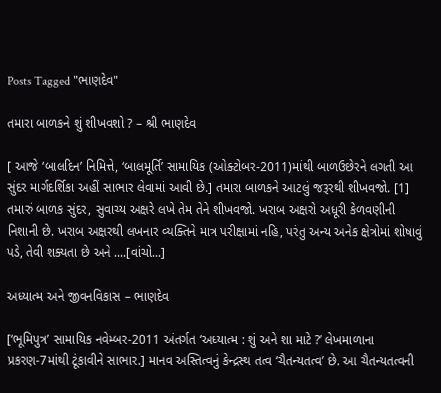Posts Tagged "ભાણદેવ"

તમારા બાળકને શું શીખવશો ? – શ્રી ભાણદેવ

[ આજે ‘બાલદિન’ નિમિત્તે, ‘બાલમૂર્તિ’ સામાયિક (ઓક્ટોબર-2011)માંથી બાળઉછેરને લગતી આ સુંદર માર્ગદર્શિકા અહીં સાભાર લેવામાં આવી છે.] તમારા બાળકને આટલું જરૂરથી શીખવજો. [1] તમારું બાળક સુંદર, સુવાચ્ય અક્ષરે લખે તેમ તેને શીખવજો. ખરાબ અક્ષરો અધૂરી કેળવણીની નિશાની છે. ખરાબ અક્ષરથી લખનાર વ્યક્તિને માત્ર પરીક્ષામાં નહિ, પરંતુ અન્ય અનેક ક્ષેત્રોમાં શોષાવું પડે, તેવી શક્યતા છે અને ....[વાંચો...]

અધ્યાત્મ અને જીવનવિકાસ – ભાણદેવ

[‘ભૂમિપુત્ર’ સામાયિક નવેમ્બર-2011 અંતર્ગત ‘અધ્યાત્મ : શું અને શા માટે ?’ લેખમાળાના પ્રકરણ-7માંથી ટૂંકાવીને સાભાર.] માનવ અસ્તિત્વનું કેન્દ્રસ્થ તત્વ ‘ચૈતન્યતત્વ’ છે. આ ચૈતન્યતત્વની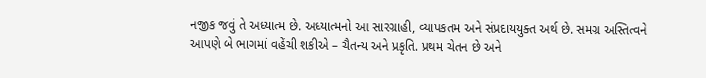નજીક જવું તે અધ્યાત્મ છે. અધ્યાત્મનો આ સારગ્રાહી, વ્યાપકતમ અને સંપ્રદાયયુક્ત અર્થ છે. સમગ્ર અસ્તિત્વને આપણે બે ભાગમાં વહેંચી શકીએ – ચૈતન્ય અને પ્રકૃતિ. પ્રથમ ચેતન છે અને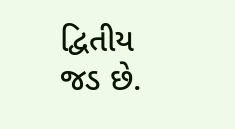દ્વિતીય જડ છે.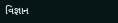વિજ્ઞાન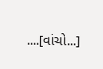....[વાંચો...]